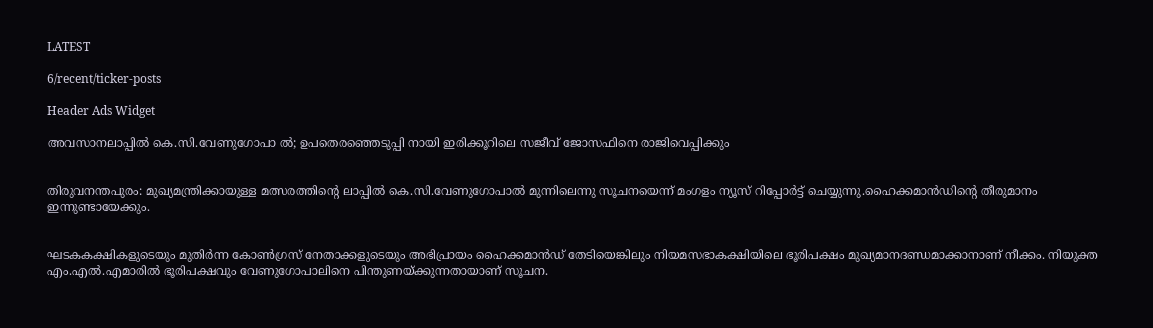LATEST

6/recent/ticker-posts

Header Ads Widget

അവസാനലാപ്പിൽ കെ.സി.വേണുഗോപാ ൽ; ഉപതെരഞ്ഞെടുപ്പി നായി ഇരിക്കൂറിലെ സജീവ് ജോസഫിനെ രാജിവെപ്പിക്കും


തിരുവനന്തപുരം: മുഖ്യമന്ത്രിക്കായുള്ള മത്സരത്തിന്റെ ലാപ്പിൽ കെ.സി.വേണുഗോപാൽ മുന്നിലെന്നു സൂചനയെന്ന് മംഗളം ന്യൂസ് റിപ്പോർട്ട് ചെയ്യുന്നു.ഹൈക്കമാൻഡിന്റെ തീരുമാനം ഇന്നുണ്ടായേക്കും.


ഘടകകക്ഷികളുടെയും മുതിർന്ന കോൺഗ്രസ് നേതാക്കളുടെയും അഭിപ്രായം ഹൈക്കമാൻഡ് തേടിയെങ്കിലും നിയമസഭാകക്ഷിയിലെ ഭൂരിപക്ഷം മുഖ്യമാനദണ്ഡമാക്കാനാണ് നീക്കം. നിയുക്ത എം.എൽ.എമാരിൽ ഭൂരിപക്ഷവും വേണുഗോപാലിനെ പിന്തുണയ്ക്കുന്നതായാണ് സൂചന.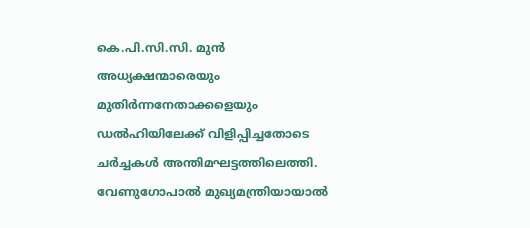കെ.പി.സി.സി. മുൻ അധ്യക്ഷന്മാരെയും മുതിർന്നനേതാക്കളെയും ഡൽഹിയിലേക്ക് വിളിപ്പിച്ചതോടെ ചർച്ചകൾ അന്തിമഘട്ടത്തിലെത്തി. വേണുഗോപാൽ മുഖ്യമന്ത്രിയായാൽ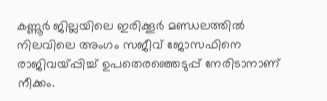കണ്ണൂർ ജില്ലയിലെ ഇരിക്കൂർ മണ്ഡലത്തിൽ നിലവിലെ അംഗം സജീവ് ജോസഫിനെ രാജിവയ്പ്പിച്ച് ഉപതെരഞ്ഞെടുപ്പ് നേരിടാനാണ് നീക്കം.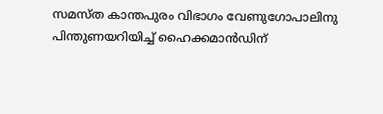സമസ്‌ത കാന്തപുരം വിഭാഗം വേണുഗോപാലിനു പിന്തുണയറിയിച്ച് ഹൈക്കമാൻഡിന്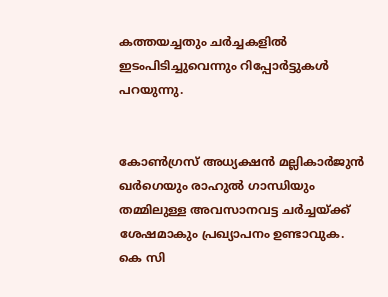കത്തയച്ചതും ചർച്ചകളിൽ ഇടംപിടിച്ചുവെന്നും റിപ്പോർട്ടുകൾ പറയുന്നു.


കോൺഗ്രസ് അധ്യക്ഷൻ മല്ലികാർജുൻ ഖർഗെയും രാഹുൽ ഗാന്ധിയും തമ്മിലുള്ള അവസാനവട്ട ചർച്ചയ്ക്ക് ശേഷമാകും പ്രഖ്യാപനം ഉണ്ടാവുക. കെ സി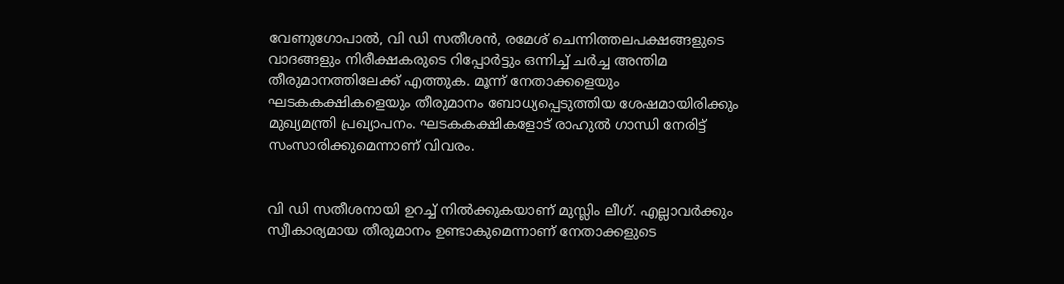വേണുഗോപാൽ, വി ഡി സതീശൻ, രമേശ് ചെന്നിത്തലപക്ഷങ്ങളുടെ വാദങ്ങളും നിരീക്ഷകരുടെ റിപ്പോർട്ടും ഒന്നിച്ച് ചർച്ച അന്തിമ തീരുമാനത്തിലേക്ക് എത്തുക. മൂന്ന് നേതാക്കളെയും ഘടകകക്ഷികളെയും തീരുമാനം ബോധ്യപ്പെടുത്തിയ ശേഷമായിരിക്കും മുഖ്യമന്ത്രി പ്രഖ്യാപനം. ഘടകകക്ഷികളോട് രാഹുൽ ഗാന്ധി നേരിട്ട് സംസാരിക്കുമെന്നാണ് വിവരം.


വി ഡി സതീശനായി ഉറച്ച് നിൽക്കുകയാണ് മുസ്ലിം ലീഗ്. എല്ലാവർക്കും സ്വീകാര്യമായ തീരുമാനം ഉണ്ടാകുമെന്നാണ് നേതാക്കളുടെ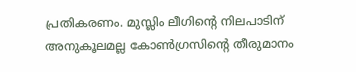പ്രതികരണം. മുസ്ലിം ലീഗിൻ്റെ നിലപാടിന് അനുകൂലമല്ല കോൺഗ്രസിൻ്റെ തീരുമാനം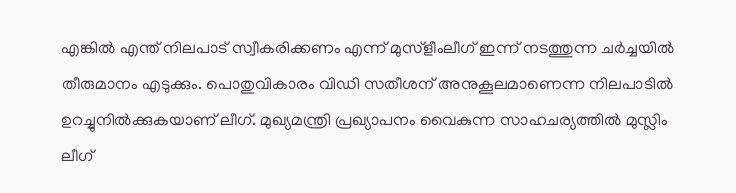എങ്കിൽ എന്ത് നിലപാട് സ്വീകരിക്കണം എന്ന് മുസ്ളീംലീഗ് ഇന്ന് നടത്തുന്ന ചർച്ചയിൽ തീരുമാനം എടുക്കും. പൊതുവികാരം വിഡി സതീശന് അനുകൂലമാണെന്ന നിലപാടിൽ ഉറച്ചുനിൽക്കുകയാണ് ലീഗ്. മുഖ്യമന്ത്രി പ്രഖ്യാപനം വൈകുന്ന സാഹചര്യത്തിൽ മുസ്ലിം ലീഗ്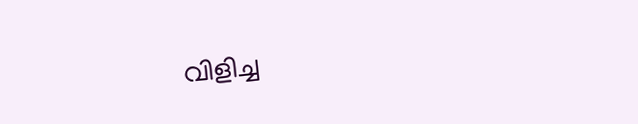വിളിച്ച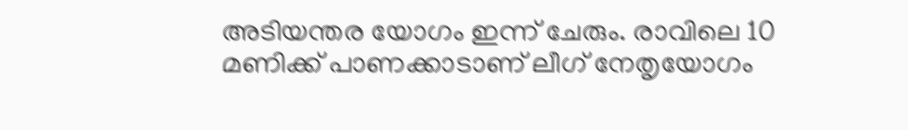അടിയന്തര യോഗം ഇന്ന് ചേരും. രാവിലെ 10 മണിക്ക് പാണക്കാടാണ് ലീഗ് നേതൃയോഗം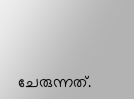ചേരുന്നത്.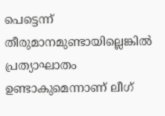പെട്ടെന്ന് തീരുമാനമുണ്ടായില്ലെങ്കിൽ പ്രത്യാഘാതം ഉണ്ടാകുമെന്നാണ് ലീഗ്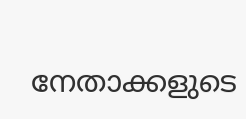നേതാക്കളുടെ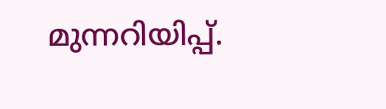മുന്നറിയിപ്പ്.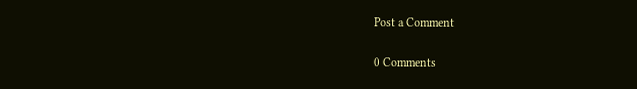Post a Comment

0 Comments